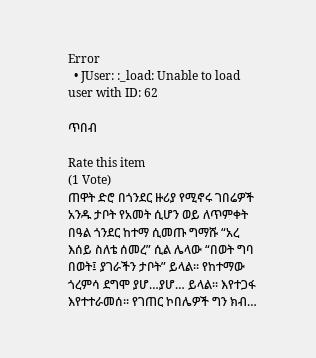Error
  • JUser: :_load: Unable to load user with ID: 62

ጥበብ

Rate this item
(1 Vote)
ጠዋት ድሮ በጎንደር ዙሪያ የሚኖሩ ገበሬዎች አንዱ ታቦት የአመት ሲሆን ወይ ለጥምቀት በዓል ጎንደር ከተማ ሲመጡ ግማሹ “አረ እሰይ ስለቴ ሰመረ” ሲል ሌላው “በወት ግባ በወት፤ ያገራችን ታቦት” ይላል፡፡ የከተማው ጎረምሳ ደግሞ ያሆ…ያሆ… ይላል፡፡ እየተጋፋ እየተተራመሰ፡፡ የገጠር ኮበሌዎች ግን ክብ…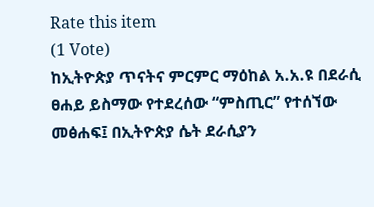Rate this item
(1 Vote)
ከኢትዮጵያ ጥናትና ምርምር ማዕከል አ.አ.ዩ በደራሲ ፀሐይ ይስማው የተደረሰው “ምስጢር” የተሰኘው መፅሐፍ፤ በኢትዮጵያ ሴት ደራሲያን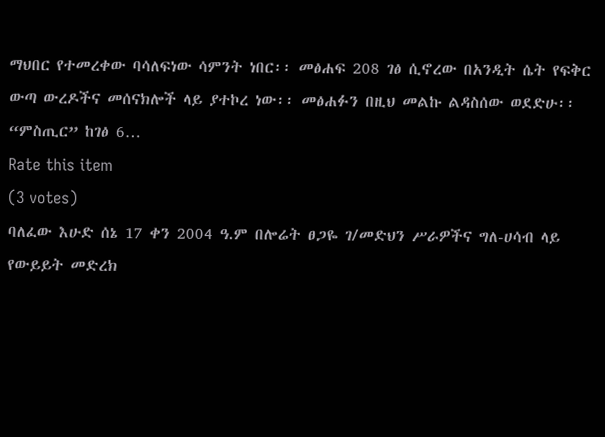ማህበር የተመረቀው ባሳለፍነው ሳምንት ነበር፡፡ መፅሐፍ 208 ገፅ ሲኖረው በአንዲት ሴት የፍቅር ውጣ ውረዶችና መሰናክሎች ላይ ያተኮረ ነው፡፡ መፅሐፉን በዚህ መልኩ ልዳስሰው ወደድሁ፡፡“ምስጢር” ከገፅ 6…
Rate this item
(3 votes)
ባለፈው እሁድ ሰኔ 17 ቀን 2004 ዓ.ም በሎሬት ፀጋዬ ገ/መድህን ሥራዎችና ግለ-ሀሳብ ላይ የውይይት መድረክ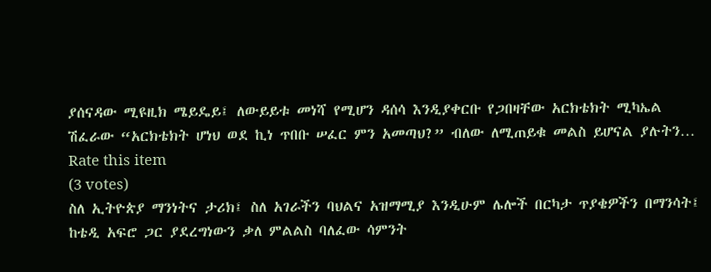ያሰናዳው ሚዩዚክ ሜይዴይ፤ ለውይይቱ መነሻ የሚሆን ዳሰሳ እንዲያቀርቡ የጋበዛቸው አርክቴክት ሚካኤል ሽፈራው “አርክቴክት ሆነህ ወደ ኪነ ጥበቡ ሠፈር ምን አመጣህ?” ብለው ለሚጠይቁ መልስ ይሆናል ያሉትን…
Rate this item
(3 votes)
ስለ ኢትዮጵያ ማንነትና ታሪክ፤ ስለ አገራችን ባህልና አዝማሚያ እንዲሁም ሌሎች በርካታ ጥያቄዎችን በማንሳት፤ ከቴዲ አፍሮ ጋር ያደረግነውን ቃለ ምልልስ ባለፈው ሳምንት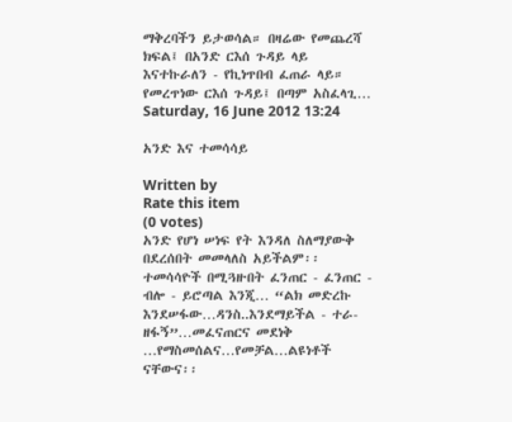ማቅረባችን ይታወሳል። በዛሬው የመጨረሻ ክፍል፤ በአንድ ርእሰ ጉዳይ ላይ እናተኩራለን - የኪነጥበብ ፈጠራ ላይ። የመረጥነው ርእሰ ጉዳይ፤ በጣም አስፈላጊ…
Saturday, 16 June 2012 13:24

አንድ እና ተመሳሳይ

Written by
Rate this item
(0 votes)
አንድ የሆነ ሠነፍ የት እንዳለ ስለማያውቅ በደረሰበት መመላለስ አይችልም፡፡ ተመሳሳዮች በሚጓዙበት ፈንጠር - ፈንጠር - ብሎ - ይሮጣል እንጂ… “ልክ መድረኩ እንደሠፋው…ዳንስ..እንደማይችል - ተራ- ዘፋኝ”…መፈናጠርና መደነቅ …የማስመሰልና…የመቻል…ልዩነቶች ናቸውና፡፡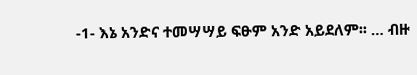-1- እኔ አንድና ተመሣሣይ ፍፁም አንድ አይደለም፡፡ … ብዙ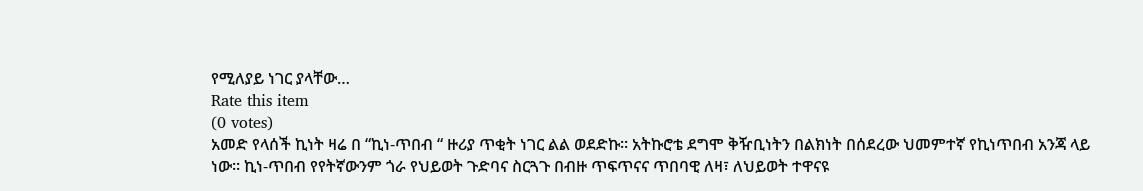የሚለያይ ነገር ያላቸው…
Rate this item
(0 votes)
አመድ የላሰች ኪነት ዛሬ በ “ኪነ-ጥበብ “ ዙሪያ ጥቂት ነገር ልል ወደድኩ፡፡ አትኩሮቴ ደግሞ ቅዥቢነትን በልክነት በሰደረው ህመምተኛ የኪነጥበብ አንጃ ላይ ነው፡፡ ኪነ-ጥበብ የየትኛውንም ጎራ የህይወት ጉድባና ስርጓጉ በብዙ ጥፍጥናና ጥበባዊ ለዛ፣ ለህይወት ተዋናዩ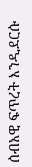ሰብአዊ ፍጥረት እንዲደርሱ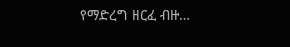የማድረግ ዘርፈ ብዙ…